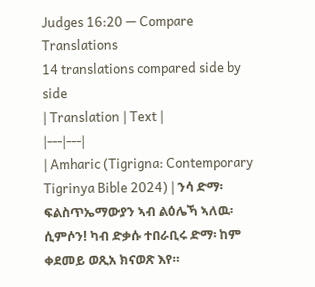Judges 16:20 — Compare Translations
14 translations compared side by side
| Translation | Text |
|---|---|
| Amharic (Tigrigna: Contemporary Tigrinya Bible 2024) | ንሳ ድማ፡ ፍልስጥኤማውያን ኣብ ልዕሌኻ ኣለዉ፡ ሲምሶን! ካብ ድቃሱ ተበራቢሩ ድማ፡ ከም ቀደመይ ወጺአ ክናወጽ እየ።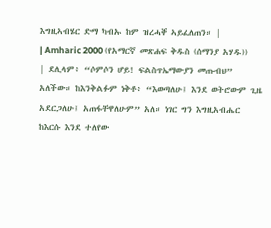እግዚኣብሄር ድማ ካብኡ ከም ዝረሓቐ ኣይፈለጠን። |
| Amharic 2000 (የአማርኛ መጽሐፍ ቅዱስ (ሰማንያ አሃዱ)) | ደሊላም፥ “ሶምሶን ሆይ! ፍልስጥኤማውያን መጡብህ” አለችው። ከእንቅልፉም ነቅቶ፥ “እወጣለሁ፤ እንደ ወትሮውም ጊዜ አደርጋለሁ፤ አጠፋቸዋለሁም” አለ። ነገር ግን እግዚአብሔር ከእርሱ እንደ ተለየው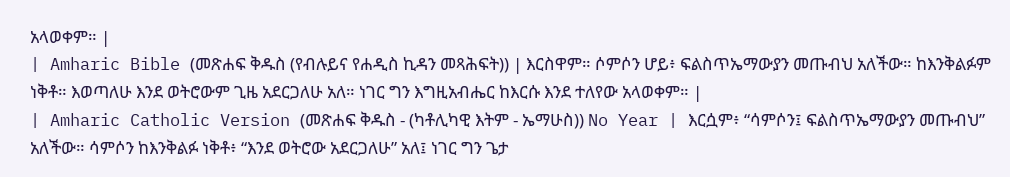አላወቀም። |
| Amharic Bible (መጽሐፍ ቅዱስ (የብሉይና የሐዲስ ኪዳን መጻሕፍት)) | እርስዋም። ሶምሶን ሆይ፥ ፍልስጥኤማውያን መጡብህ አለችው። ከእንቅልፉም ነቅቶ። እወጣለሁ እንደ ወትሮውም ጊዜ አደርጋለሁ አለ። ነገር ግን እግዚአብሔር ከእርሱ እንደ ተለየው አላወቀም። |
| Amharic Catholic Version (መጽሐፍ ቅዱስ - (ካቶሊካዊ እትም - ኤማሁስ)) No Year | እርሷም፥ “ሳምሶን፤ ፍልስጥኤማውያን መጡብህ” አለችው። ሳምሶን ከእንቅልፉ ነቅቶ፥ “እንደ ወትሮው አደርጋለሁ” አለ፤ ነገር ግን ጌታ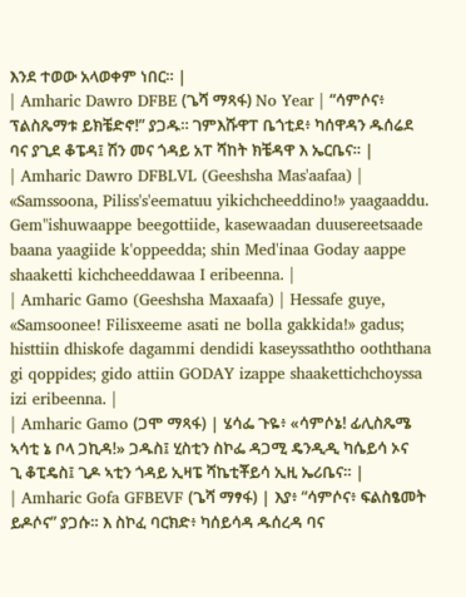እንደ ተወው አላወቀም ነበር። |
| Amharic Dawro DFBE (ጌሻ ማጻፋ) No Year | “ሳምሶና፥ ፕልስጼማቱ ይክቼድኖ!” ያጋዱ። ገምእሹዋፐ ቤጎቲደ፥ ካሰዋዳን ዱሰሬደ ባና ያጊደ ቆፔዳ፤ ሽን መና ጎዳይ አፐ ሻከት ክቼዳዋ እ ኤርቤና። |
| Amharic Dawro DFBLVL (Geeshsha Mas'aafaa) | «Samssoona, Piliss's'eematuu yikichcheeddino!» yaagaaddu. Gem"ishuwaappe beegottiide, kasewaadan duusereetsaade baana yaagiide k'oppeedda; shin Med'inaa Goday aappe shaaketti kichcheeddawaa I eribeenna. |
| Amharic Gamo (Geeshsha Maxaafa) | Hessafe guye, «Samsoonee! Filisxeeme asati ne bolla gakkida!» gadus; histtiin dhiskofe dagammi dendidi kaseyssaththo ooththana gi qoppides; gido attiin GODAY izappe shaakettichchoyssa izi eribeenna. |
| Amharic Gamo (ጋሞ ማጻፋ) | ሄሳፌ ጉዬ፥ «ሳምሶኔ! ፊሊስጼሜ ኣሳቲ ኔ ቦላ ጋኪዳ!» ጋዱስ፤ ሂስቲን ስኮፌ ዳጋሚ ዴንዲዲ ካሴይሳ ኦና ጊ ቆፒዴስ፤ ጊዶ ኣቲን ጎዳይ ኢዛፔ ሻኬቲቾይሳ ኢዚ ኤሪቤና። |
| Amharic Gofa GFBEVF (ጌሻ ማፃፋ) | እያ፥ “ሳምሶና፥ ፍልስፄመት ይዶሶና” ያጋሱ። እ ስኮፈ ባርክድ፥ ካሰይሳዳ ዱሰረዳ ባና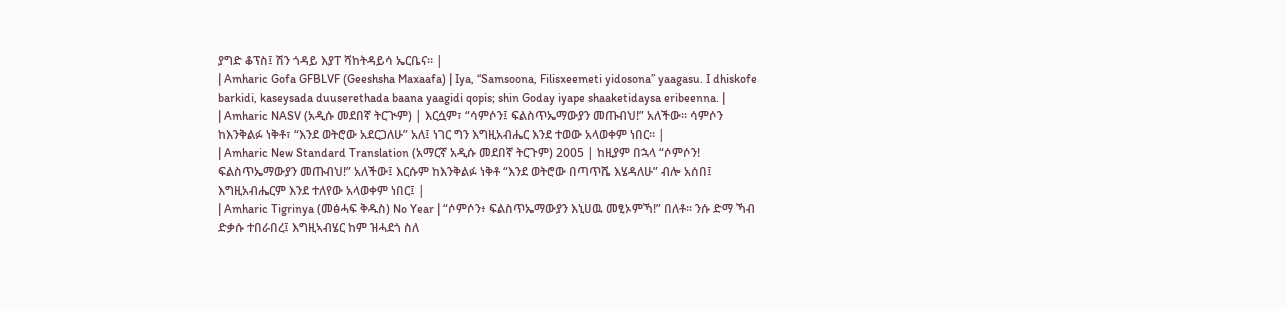ያግድ ቆፕስ፤ ሽን ጎዳይ እያፐ ሻከትዳይሳ ኤርቤና። |
| Amharic Gofa GFBLVF (Geeshsha Maxaafa) | Iya, “Samsoona, Filisxeemeti yidosona” yaagasu. I dhiskofe barkidi, kaseysada duuserethada baana yaagidi qopis; shin Goday iyape shaaketidaysa eribeenna. |
| Amharic NASV (አዲሱ መደበኛ ትርጒም) | እርሷም፣ “ሳምሶን፤ ፍልስጥኤማውያን መጡብህ!” አለችው። ሳምሶን ከእንቅልፉ ነቅቶ፣ “እንደ ወትሮው አደርጋለሁ” አለ፤ ነገር ግን እግዚአብሔር እንደ ተወው አላወቀም ነበር። |
| Amharic New Standard Translation (አማርኛ አዲሱ መደበኛ ትርጉም) 2005 | ከዚያም በኋላ “ሶምሶን! ፍልስጥኤማውያን መጡብህ!” አለችው፤ እርሱም ከእንቅልፉ ነቅቶ “እንደ ወትሮው በጣጥሼ እሄዳለሁ” ብሎ አሰበ፤ እግዚአብሔርም እንደ ተለየው አላወቀም ነበር፤ |
| Amharic Tigrinya (መፅሓፍ ቅዱስ) No Year | “ሶምሶን፥ ፍልስጥኤማውያን እኒሀዉ መፂኦምኻ!” በለቶ። ንሱ ድማ ኻብ ድቃሱ ተበራበረ፤ እግዚኣብሄር ከም ዝሓደጎ ስለ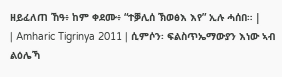ዘይፈለጠ ኸዓ፥ ከም ቀደሙ፥ “ተቓሊሰ ኽወፅእ እየ” ኢሉ ሓሰበ። |
| Amharic Tigrinya 2011 | ሲምሶን፡ ፍልስጥኤማውያን እነው ኣብ ልዕሌኻ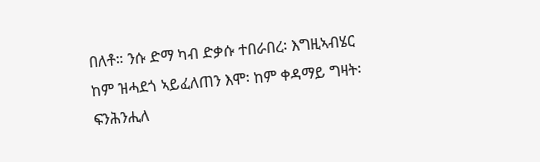በለቶ። ንሱ ድማ ካብ ድቃሱ ተበራበረ፡ እግዚኣብሄር ከም ዝሓደጎ ኣይፈለጠን እሞ፡ ከም ቀዳማይ ግዛት፡ ፍንሕንሒለ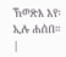ኽወጽእ እየ፡ ኢሉ ሐሰበ። |